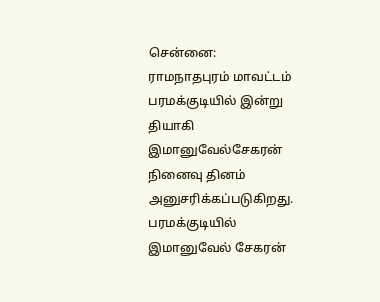சென்னை:
ராமநாதபுரம் மாவட்டம் பரமக்குடியில் இன்று தியாகி இமானுவேல்சேகரன் நினைவு தினம் அனுசரிக்கப்படுகிறது.
பரமக்குடியில் இமானுவேல் சேகரன்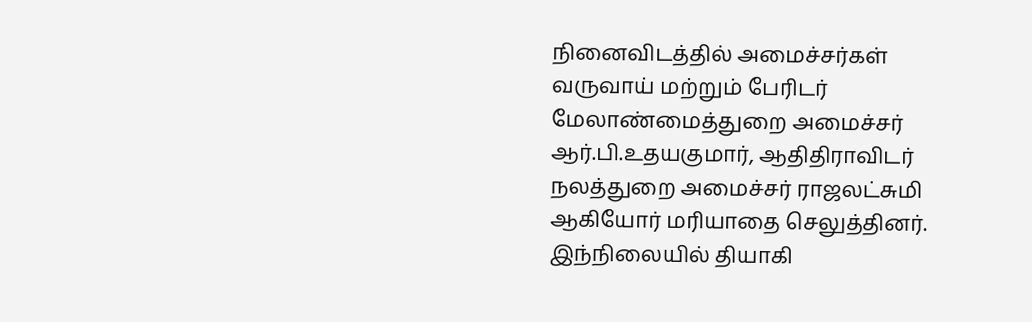நினைவிடத்தில் அமைச்சர்கள் வருவாய் மற்றும் பேரிடர் மேலாண்மைத்துறை அமைச்சர் ஆர்.பி.உதயகுமார், ஆதிதிராவிடர் நலத்துறை அமைச்சர் ராஜலட்சுமி ஆகியோர் மரியாதை செலுத்தினர்.
இந்நிலையில் தியாகி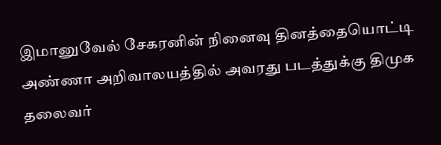இமானுவேல் சேகரனின் நினைவு தினத்தையொட்டி அண்ணா அறிவாலயத்தில் அவரது படத்துக்கு திமுக தலைவர்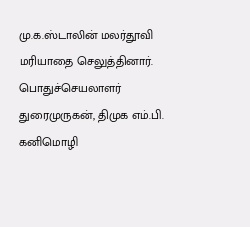மு.க.ஸ்டாலின் மலர்தூவி மரியாதை செலுத்தினார்.
பொதுச்செயலாளர் துரைமுருகன், திமுக எம்.பி. கனிமொழி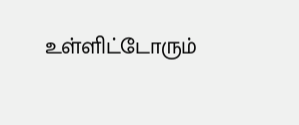உள்ளிட்டோரும்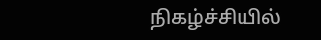நிகழ்ச்சியில்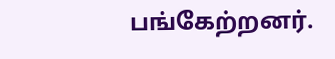பங்கேற்றனர்.